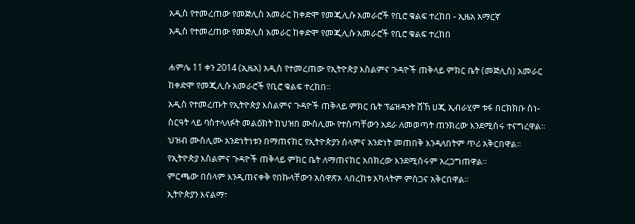አዲስ የተመረጠው የመጅሊስ አመራር ከቀድሞ የመጂሊሱ አመራሮች የቢሮ ቁልፍ ተረከበ - ኢዜአ አማርኛ
አዲስ የተመረጠው የመጅሊስ አመራር ከቀድሞ የመጂሊሱ አመራሮች የቢሮ ቁልፍ ተረከበ

ሐምሌ 11 ቀን 2014 (ኢዜአ) አዲስ የተመረጠው የኢትዮጵያ እስልምና ጉዳዮች ጠቅላይ ምክር ቤት (መጅሊስ) አመራር ከቀድሞ የመጂሊሱ አመራሮች የቢሮ ቁልፍ ተረከበ።
አዲስ የተመረጡት የኢትዮጵያ እስልምና ጉዳዮች ጠቅላይ ምክር ቤት ፕሬዝዳንት ሸኸ ሀጂ ኢብራሂም ቱፋ በርክክቡ ስነ-ስርዓት ላይ ባስተላለፉት መልዕክት ከህዝበ ሙስሊሙ የተሰጣቸውን አደራ ለመወጣት ጠንክረው እንደሚሰሩ ተናግረዋል።
ህዝብ ሙስሊሙ አንድነትነቱን በማጠናከር የኢትዮጵያን ሰላምና አንድነት መጠበቅ እንዳለበትም ጥሪ አቅርበዋል፡፡
የኢትዮጵያ እስልምና ጉዳዮች ጠቅላይ ምክር ቤት ለማጠናከር አበክረው እንደሚሰሩም አረጋግጠዋል።
ምርጫው በሰላም እንዲጠናቀቅ የበኩላቸውን አስዋጽኦ ላበረከቱ አካላትም ምስጋና አቅርበዋል፡፡
ኢትዮጵያን እናልማ፣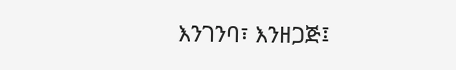እንገንባ፣ እንዘጋጅ፤